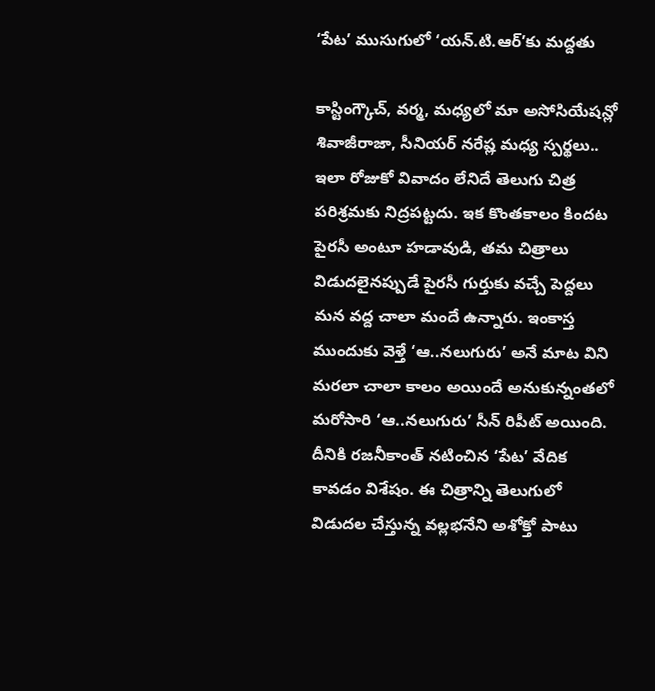‘పేట’ ముసుగులో ‘యన్.టి.ఆర్’కు మద్దతు

కాస్టింగ్కౌచ్, వర్మ, మధ్యలో మా అసోసియేషన్లో శివాజీరాజా, సీనియర్ నరేష్ల మధ్య స్పర్థలు.. ఇలా రోజుకో వివాదం లేనిదే తెలుగు చిత్ర పరిశ్రమకు నిద్రపట్టదు. ఇక కొంతకాలం కిందట పైరసీ అంటూ హడావుడి, తమ చిత్రాలు విడుదలైనప్పుడే పైరసీ గుర్తుకు వచ్చే పెద్దలు మన వద్ద చాలా మందే ఉన్నారు. ఇంకాస్త ముందుకు వెళ్తే ‘ఆ..నలుగురు’ అనే మాట విని మరలా చాలా కాలం అయిందే అనుకున్నంతలో మరోసారి ‘ఆ..నలుగురు’ సీన్ రిపీట్ అయింది. దీనికి రజనీకాంత్ నటించిన ‘పేట’ వేదిక కావడం విశేషం. ఈ చిత్రాన్ని తెలుగులో విడుదల చేస్తున్న వల్లభనేని అశోక్తో పాటు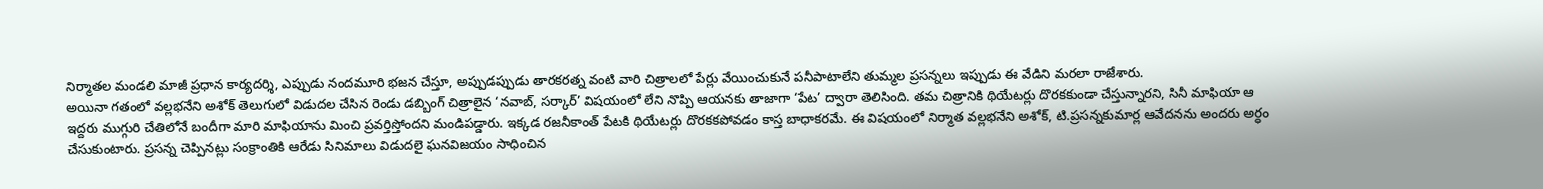నిర్మాతల మండలి మాజీ ప్రధాన కార్యదర్శి, ఎప్పుడు నందమూరి భజన చేస్తూ, అప్పుడప్పుడు తారకరత్న వంటి వారి చిత్రాలలో పేర్లు వేయించుకునే పనీపాటాలేని తుమ్మల ప్రసన్నలు ఇప్పుడు ఈ వేడిని మరలా రాజేశారు.
అయినా గతంలో వల్లభనేని అశోక్ తెలుగులో విడుదల చేసిన రెండు డబ్బింగ్ చిత్రాలైన ‘నవాబ్, సర్కార్’ విషయంలో లేని నొప్పి ఆయనకు తాజాగా ‘పేట’ ద్వారా తెలిసింది. తమ చిత్రానికి థియేటర్లు దొరకకుండా చేస్తున్నారని, సినీ మాఫియా ఆ ఇద్దరు ముగ్గురి చేతిలోనే బందీగా మారి మాఫియాను మించి ప్రవర్తిస్తోందని మండిపడ్డారు. ఇక్కడ రజనీకాంత్ పేటకి థియేటర్లు దొరకకపోవడం కాస్త బాధాకరమే. ఈ విషయంలో నిర్మాత వల్లభనేని అశోక్, టి.ప్రసన్నకుమార్ల ఆవేదనను అందరు అర్ధం చేసుకుంటారు. ప్రసన్న చెప్పినట్లు సంక్రాంతికి ఆరేడు సినిమాలు విడుదలై ఘనవిజయం సాధించిన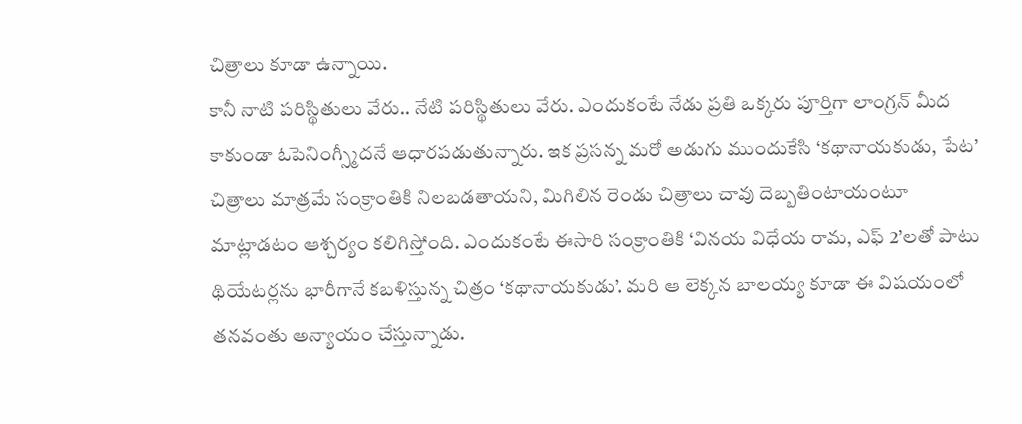చిత్రాలు కూడా ఉన్నాయి.
కానీ నాటి పరిస్థితులు వేరు.. నేటి పరిస్థితులు వేరు. ఎందుకంటే నేడు ప్రతి ఒక్కరు పూర్తిగా లాంగ్రన్ మీద కాకుండా ఓపెనింగ్స్మీదనే ఆధారపడుతున్నారు. ఇక ప్రసన్న మరో అడుగు ముందుకేసి ‘కథానాయకుడు, పేట’ చిత్రాలు మాత్రమే సంక్రాంతికి నిలబడతాయని, మిగిలిన రెండు చిత్రాలు చావు దెబ్బతింటాయంటూ మాట్లాడటం ఆశ్చర్యం కలిగిస్తోంది. ఎందుకంటే ఈసారి సంక్రాంతికి ‘వినయ విధేయ రామ, ఎఫ్ 2’లతో పాటు థియేటర్లను భారీగానే కబళిస్తున్న చిత్రం ‘కథానాయకుడు’. మరి ఆ లెక్కన బాలయ్య కూడా ఈ విషయంలో తనవంతు అన్యాయం చేస్తున్నాడు.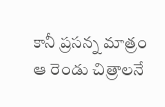కానీ ప్రసన్న మాత్రం ఆ రెండు చిత్రాలనే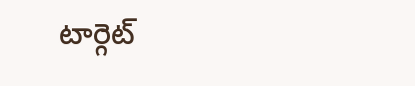టార్గెట్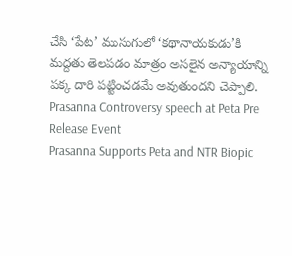చేసి ‘పేట’ ముసుగులో ‘కథానాయకుడు’కి మద్దతు తెలపడం మాత్రం అసలైన అన్యాయాన్ని పక్క దారి పట్టించడమే అవుతుందని చెప్పాలి.
Prasanna Controversy speech at Peta Pre Release Event
Prasanna Supports Peta and NTR Biopic